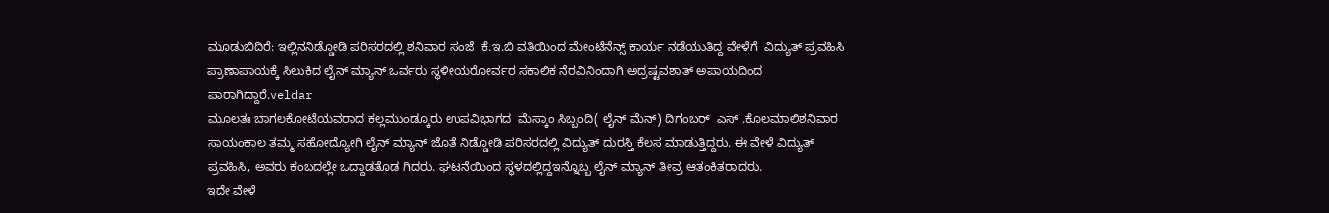ಮೂಡುಬಿದಿರೆ: ಇಲ್ಲಿನನಿಡ್ಡೋಡಿ ಪರಿಸರದಲ್ಲಿ ಶನಿವಾರ ಸಂಜೆ  ಕೆ.ಇ.ಬಿ ವತಿಯಿಂದ ಮೇಂಟೆನೆನ್ಸ್ ಕಾರ್ಯ ನಡೆಯುತಿದ್ದ ವೇಳೆಗೆ  ವಿದ್ಯುತ್ ಪ್ರವಹಿಸಿ ಪ್ರಾಣಾಪಾಯಕ್ಕೆ ಸಿಲುಕಿದ ಲೈನ್ ಮ್ಯಾನ್ ಒರ್ವರು ಸ್ಥಳೀಯರೋರ್ವರ ಸಕಾಲಿಕ ನೆರವಿನಿಂದಾಗಿ ಅದ್ರಷ್ಟವಶಾತ್ ಅಪಾಯದಿಂದ ಪಾರಾಗಿದ್ದಾರೆ.veldar
ಮೂಲತಃ ಬಾಗಲಕೋಟೆಯವರಾದ ಕಲ್ಲಮುಂಡ್ಕೂರು ಉಪವಿಭಾಗದ  ಮೆಸ್ಕಾಂ ಸಿಬ್ಬಂದಿ( ಲೈನ್ ಮೆನ್) ದಿಗಂಬರ್  ಎಸ್ .ಕೊಲಮಾಲಿಶನಿವಾರ ಸಾಯಂಕಾಲ ತಮ್ಮ ಸಹೋದ್ಯೋಗಿ ಲೈನ್ ಮ್ಯಾನ್ ಜೊತೆ ನಿಡ್ಡೋಡಿ ಪರಿಸರದಲ್ಲಿ ವಿದ್ಯುತ್ ದುರಸ್ತಿ ಕೆಲಸ ಮಾಡುತ್ತಿದ್ದರು. ಈ ವೇಳೆ ವಿದ್ಯುತ್ ಪ್ರವಹಿಸಿ, ಅವರು ಕಂಬದಲ್ಲೇ ಒದ್ದಾಡತೊಡ ಗಿದರು. ಘಟನೆಯಿಂದ ಸ್ಥಳದಲ್ಲಿದ್ದಇನ್ನೊಬ್ಬ ಲೈನ್ ಮ್ಯಾನ್ ತೀವ್ರ ಆತಂಕಿತರಾದರು.
ಇದೇ ವೇಳೆ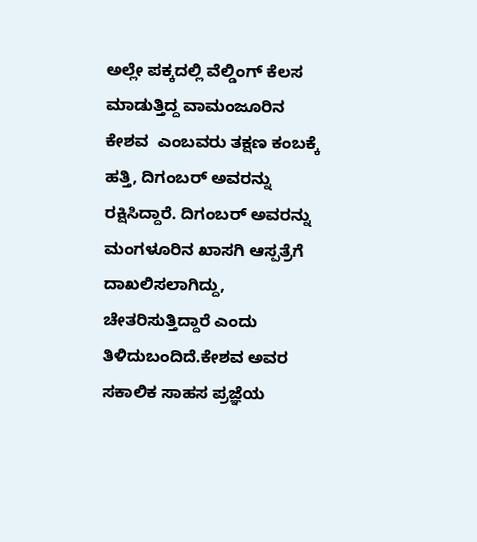ಅಲ್ಲೇ ಪಕ್ಕದಲ್ಲಿ ವೆಲ್ಡಿಂಗ್ ಕೆಲಸ ಮಾಡುತ್ತಿದ್ದ ವಾಮಂಜೂರಿನ ಕೇಶವ  ಎಂಬವರು ತಕ್ಷಣ ಕಂಬಕ್ಕೆ ಹತ್ತಿ, ದಿಗಂಬರ್ ಅವರನ್ನು ರಕ್ಷಿಸಿದ್ದಾರೆ. ದಿಗಂಬರ್ ಅವರನ್ನು ಮಂಗಳೂರಿನ ಖಾಸಗಿ ಆಸ್ಪತ್ರೆಗೆ  ದಾಖಲಿಸಲಾಗಿದ್ದು, ಚೇತರಿಸುತ್ತಿದ್ದಾರೆ ಎಂದು ತಿಳಿದುಬಂದಿದೆ.ಕೇಶವ ಅವರ ಸಕಾಲಿಕ ಸಾಹಸ ಪ್ರಜ್ಞೆಯ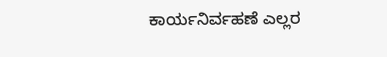ಕಾರ್ಯನಿರ್ವಹಣೆ ಎಲ್ಲರ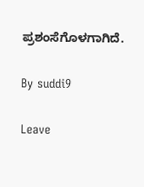ಪ್ರಶಂಸೆಗೊಳಗಾಗಿದೆ.

By suddi9

Leave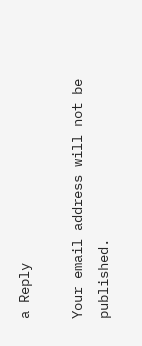a Reply

Your email address will not be published.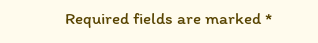Required fields are marked *